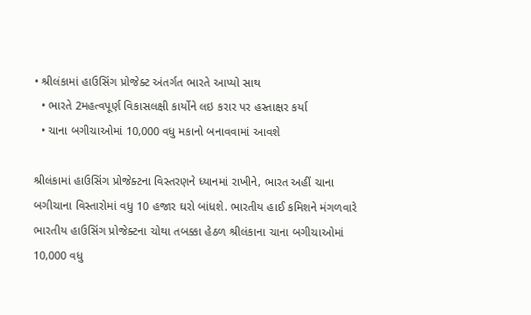• શ્રીલંકામાં હાઉસિંગ પ્રોજેક્ટ અંતર્ગત ભારતે આપ્યો સાથ
  • ભારતે 2મહત્વપૂર્ણ વિકાસલક્ષી કાર્યોને લઇ કરાર પર હસ્તાક્ષર કર્યા
  • ચાના બગીચાઓમાં 10,000 વધુ મકાનો બનાવવામાં આવશે

શ્રીલંકામાં હાઉસિંગ પ્રોજેક્ટના વિસ્તરણને ધ્યાનમાં રાખીને, ભારત અહીં ચાના બગીચાના વિસ્તારોમાં વધુ 10 હજાર ઘરો બાંધશે. ભારતીય હાઈ કમિશને મંગળવારે ભારતીય હાઉસિંગ પ્રોજેક્ટના ચોથા તબક્કા હેઠળ શ્રીલંકાના ચાના બગીચાઓમાં 10,000 વધુ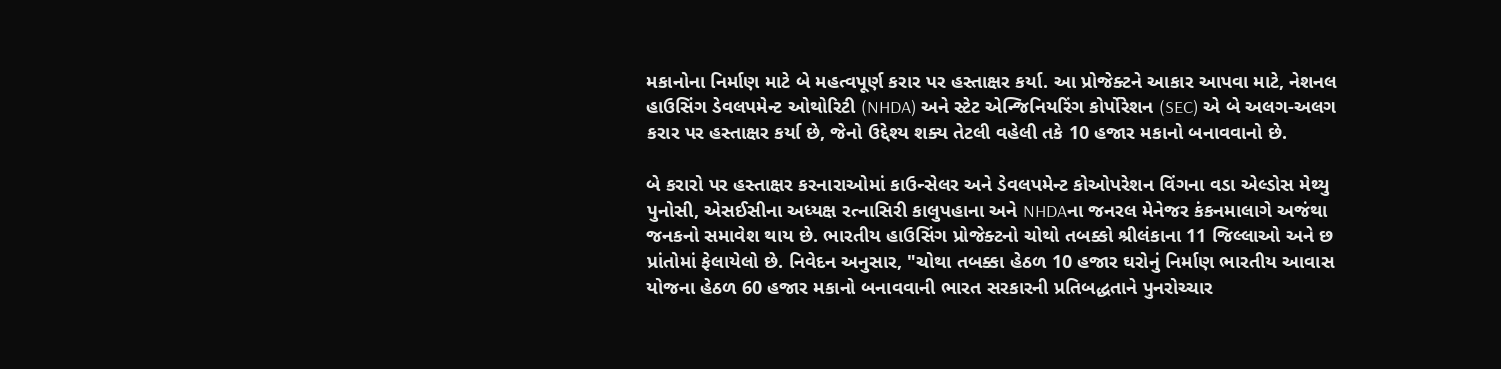મકાનોના નિર્માણ માટે બે મહત્વપૂર્ણ કરાર પર હસ્તાક્ષર કર્યા. આ પ્રોજેક્ટને આકાર આપવા માટે, નેશનલ હાઉસિંગ ડેવલપમેન્ટ ઓથોરિટી (NHDA) અને સ્ટેટ એન્જિનિયરિંગ કોર્પોરેશન (SEC) એ બે અલગ-અલગ કરાર પર હસ્તાક્ષર કર્યા છે, જેનો ઉદ્દેશ્ય શક્ય તેટલી વહેલી તકે 10 હજાર મકાનો બનાવવાનો છે.

બે કરારો પર હસ્તાક્ષર કરનારાઓમાં કાઉન્સેલર અને ડેવલપમેન્ટ કોઓપરેશન વિંગના વડા એલ્ડોસ મેથ્યુ પુનોસી, એસઈસીના અધ્યક્ષ રત્નાસિરી કાલુપહાના અને NHDAના જનરલ મેનેજર કંકનમાલાગે અજંથા જનકનો સમાવેશ થાય છે. ભારતીય હાઉસિંગ પ્રોજેક્ટનો ચોથો તબક્કો શ્રીલંકાના 11 જિલ્લાઓ અને છ પ્રાંતોમાં ફેલાયેલો છે. નિવેદન અનુસાર, "ચોથા તબક્કા હેઠળ 10 હજાર ઘરોનું નિર્માણ ભારતીય આવાસ યોજના હેઠળ 60 હજાર મકાનો બનાવવાની ભારત સરકારની પ્રતિબદ્ધતાને પુનરોચ્ચાર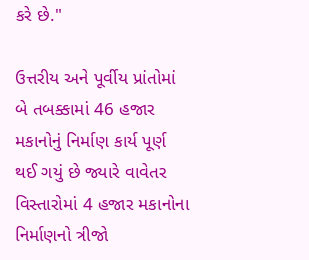કરે છે."

ઉત્તરીય અને પૂર્વીય પ્રાંતોમાં બે તબક્કામાં 46 હજાર મકાનોનું નિર્માણ કાર્ય પૂર્ણ થઈ ગયું છે જ્યારે વાવેતર વિસ્તારોમાં 4 હજાર મકાનોના નિર્માણનો ત્રીજો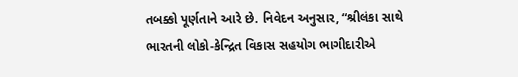તબક્કો પૂર્ણતાને આરે છે. નિવેદન અનુસાર, “શ્રીલંકા સાથે ભારતની લોકો-કેન્દ્રિત વિકાસ સહયોગ ભાગીદારીએ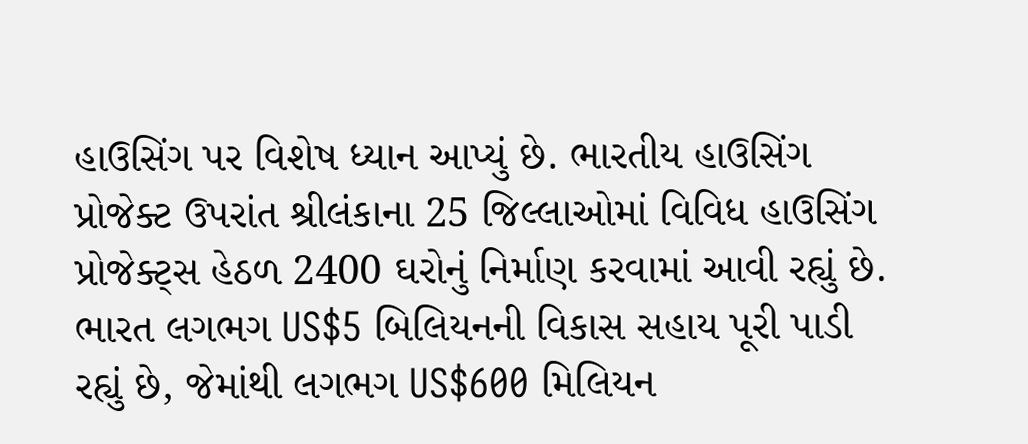હાઉસિંગ પર વિશેષ ધ્યાન આપ્યું છે. ભારતીય હાઉસિંગ પ્રોજેક્ટ ઉપરાંત શ્રીલંકાના 25 જિલ્લાઓમાં વિવિધ હાઉસિંગ પ્રોજેક્ટ્સ હેઠળ 2400 ઘરોનું નિર્માણ કરવામાં આવી રહ્યું છે. ભારત લગભગ US$5 બિલિયનની વિકાસ સહાય પૂરી પાડી રહ્યું છે, જેમાંથી લગભગ US$600 મિલિયન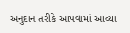અનુદાન તરીકે આપવામાં આવ્યા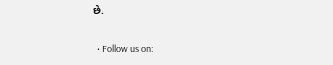છે.

  • Follow us on: